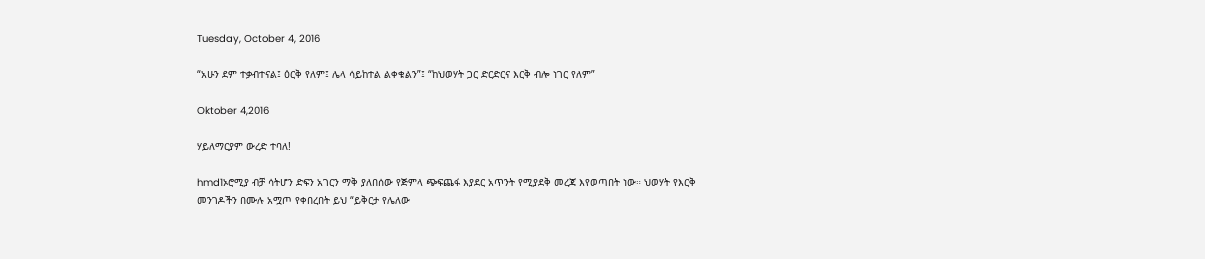Tuesday, October 4, 2016

“አሁን ደም ተቃብተናል፤ ዕርቅ የለም፤ ሌላ ሳይከተል ልቀቁልን”፤ “ከህወሃት ጋር ድርድርና እርቅ ብሎ ነገር የለም”

Oktober 4,2016

ሃይለማርያም ውረድ ተባለ!

hmd1ኦሮሚያ ብቻ ሳትሆን ድፍን አገርን ማቅ ያለበሰው የጅምላ ጭፍጨፋ እያደር አጥንት የሚያደቅ መረጃ እየወጣበት ነው። ህወሃት የእርቅ መንገዶችን በሙሉ አሟጦ የቀበረበት ይህ “ይቅርታ የሌለው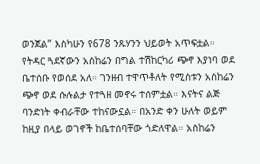ወንጀል” እስካሁን የ678 ንጹሃንን ህይወት አጥፍቷል። የትዳር ጓደኛውን አስከሬን በግል ተሽከርካሪ ጭኖ እያነባ ወደ ቤተሰቡ የወሰደ አለ። ገንዘብ ተዋጥቶለት የሚስቱን አስከሬን ጭኖ ወደ ሱሉልታ የተጓዘ መኖሩ ተሰምቷል። እናትና ልጅ ባንድነት ቀብራቸው ተከናውኗል። በአንድ ቀን ሁለት ወይም ከዚያ በላይ ወገኖች ከቤተሰባቸው ጎድለዋል። አስከሬን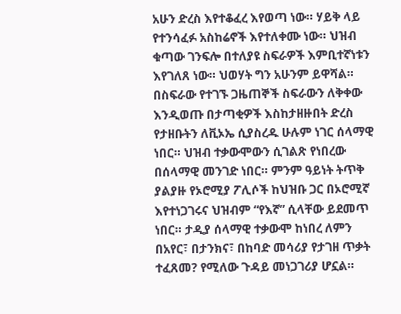አሁን ድረስ እየተቆፈረ እየወጣ ነው። ሃይቅ ላይ የተንሳፈፉ አስከሬኖች እየተለቀሙ ነው። ህዝብ ቁጣው ገንፍሎ በተለያዩ ስፍራዎች እምቢተኛነቱን እየገለጸ ነው። ህወሃት ግን አሁንም ይዋሻል።
በስፍራው የተገኙ ጋዜጠኞች ስፍራውን ለቅቀው እንዲወጡ በታጣቂዎች እስከታዘዙበት ድረስ የታዘቡትን ለቪኦኤ ሲያስረዱ ሁሉም ነገር ሰላማዊ ነበር። ህዝብ ተቃውሞውን ሲገልጽ የነበረው በሰላማዊ መንገድ ነበር። ምንም ዓይነት ትጥቅ ያልያዙ የኦሮሚያ ፖሊሶች ከህዝቡ ጋር በኦሮሚኛ እየተነጋገሩና ህዝብም “የእኛ” ሲላቸው ይደመጥ ነበር። ታዲያ ሰላማዊ ተቃውሞ ከነበረ ለምን በአየር፣ በታንክና፣ በከባድ መሳሪያ የታገዘ ጥቃት ተፈጸመ? የሚለው ጉዳይ መነጋገሪያ ሆኗል።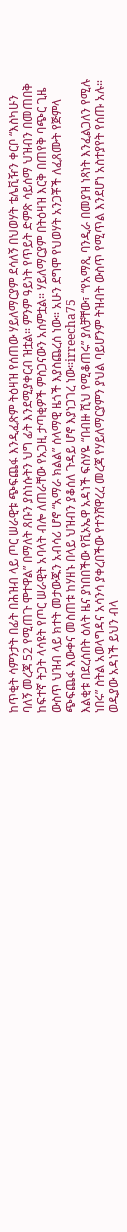ከጥቂት ሳምንታት በፊት በሕዝብ ላይ ጦር ሠራዊቱ ጭፍጨፋ እንዲፈጽም ትዕዛዝ የሰጠው ሃይለማርያም ደሳለኝ በህወሃት ቴሌቪዥን ቀርቦ “እስካሁን ባለኝ መረጃ 52 የሚጠጉ ሞተዋል” በማለት ጸቡን ያስነሱትን ህግ ፊት እንደሚያቀርብ ዝቷል። ምንም ዓይነት የጥይት ድምጽ ሳይሰማ ህዝብን በመጠበቅ ከፍተኛ ትጋት ላሳዩት የጦር ሠራዊት አባላት ብሎ ለጠራቸው የአጋዚ ታጣቂዎች ምስጋናውን አሰምቷል። ሃይለማርያም በትዕዛዝ እርቅ በጠየቅ ባጭር ጊዜ ውስጥ ህዝብ ላይ ክተት መታውጁን አብሳሪ ሆኖ “አማራ ክልል” ሰላማዊ ዜጎች እያስጨረሰ ነው። አሁን ደግሞ የህወሃት አንጋቾች ለፈጸሙት የጅምላ ጭፍጨፋ እውቀና መስጠቱ ከሃዘኑ በላይ ህዝብን ያቆሰለ ጉዳይ ሆኖ እያነጋገረ ነው።irreecha75
እልቂቱ በደረሰበት ዕለት ዜና ያነበበችው የቪኦኤዋ አዳነች ፍስሃዬ “በብዙ ሺህ የሚቆጠሩ” ያለቻቸው፣ “የአማጺ ባንዲራ በመያዝ ነጻነት እንፈልጋለን የሚሉ ነበሩ” ስትል አወላግዳና አሳንሳ ያቀረበችው የተንሸዋረረ መረጃ የሃይለማርያምን ያህል ባይሆንም ትዝብት ውስጥ የሚጥል እንደሆነ አስተያየት የሰጡ አሉ። ወዲያው አዳነች ይህን ብላ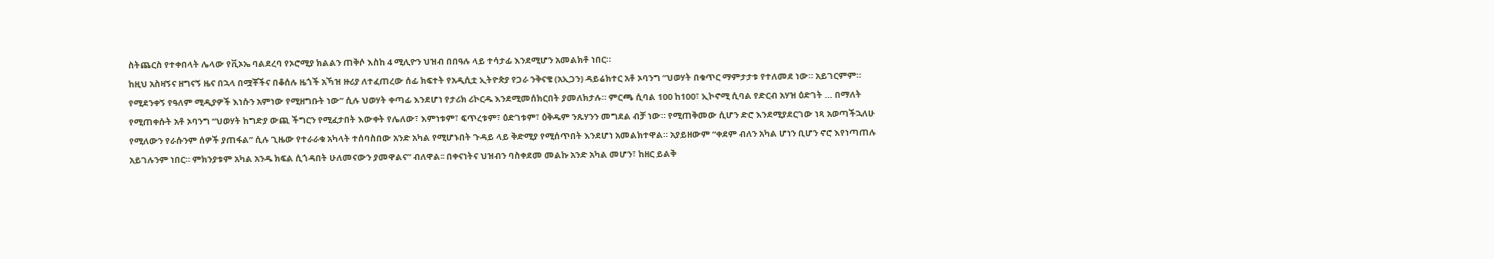ስትጨርስ የተቀበላት ሌላው የቪኦኤ ባልደረባ የኦሮሚያ ክልልን ጠቅሶ እስከ 4 ሚሊዮን ህዝብ በበዓሉ ላይ ተሳታፊ እንደሚሆን አመልክቶ ነበር።
ከዚህ አስዛኝና ዘግናኝ ዜና በኋላ በሟቾችና በቆሰሉ ዜጎች አኻዝ ዙሪያ ለተፈጠረው ሰፊ ክፍተት የአዲሲቷ ኢትዮጵያ የጋራ ንቅናቄ (አኢጋን) ዳይሬክተር አቶ ኦባንግ “ህወሃት በቁጥር ማምታታቱ የተለመደ ነው። አይገርምም። የሚደንቀኝ የዓለም ሚዲያዎች እነሱን አምነው የሚዘግቡት ነው” ሲሉ ህወሃት ቀጣፊ እንደሆነ የታሪክ ሪኮርዱ እንደሚመሰክርበት ያመለክታሉ። ምርጫ ሲባል 100 ከ100፣ ኢኮኖሚ ሲባል የድርብ አሃዝ ዕድገት … በማለት የሚጠቀሱት አቶ ኦባንግ “ህወሃት ከግድያ ውጪ ችግርን የሚፈታበት እውቀት የሌለው፣ እምነቱም፣ ፍጥረቱም፣ ዕድገቱም፣ ዕቅዱም ንጹሃንን መግደል ብቻ ነው። የሚጠቅመው ሲሆን ድሮ እንደሚያደርገው ነጻ አወጣችኋለሁ የሚለውን የራሱንም ሰዎች ያጠፋል” ሲሉ ጊዜው የተራራቁ አካላት ተሰባስበው አንድ አካል የሚሆኑበት ጉዳይ ላይ ቅድሚያ የሚሰጥበት እንደሆነ አመልክተዋል። አያይዘውም “ቀደም ብለን አካል ሆነን ቢሆን ኖሮ እየነጣጠሉ አይገሉንም ነበር። ምክንያቱም አካል አንዱ ክፍል ሲጎዳበት ሁለመናውን ያመዋልና” ብለዋል፡፡ በቀናነትና ህዝብን ባስቀደመ መልኩ አንድ አካል መሆን፣ ከዘር ይልቅ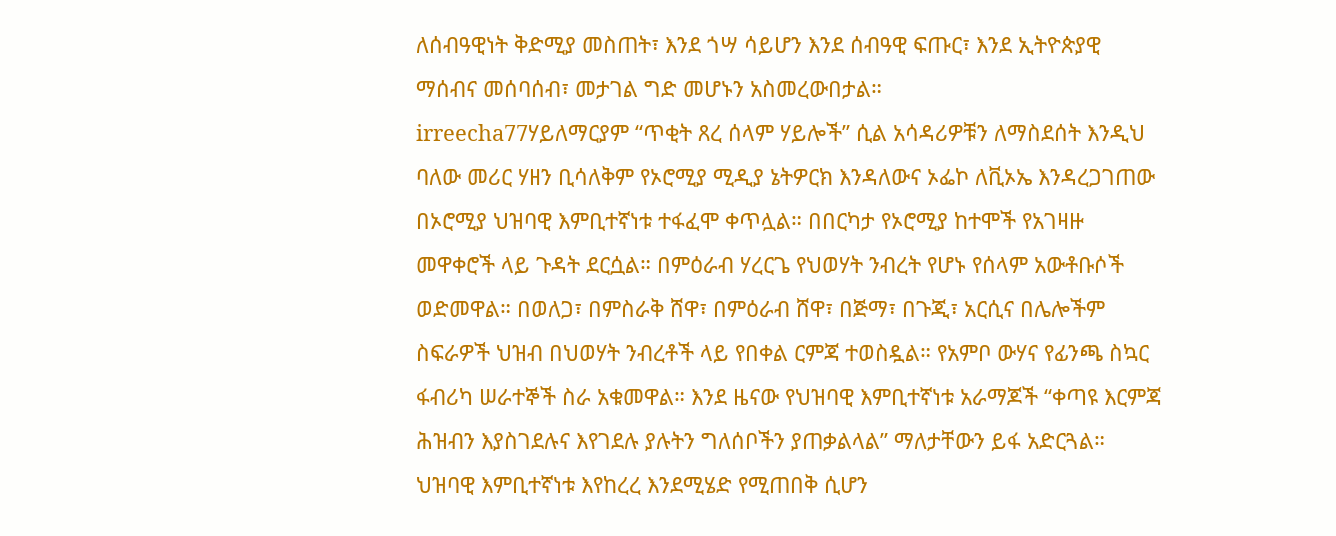ለሰብዓዊነት ቅድሚያ መስጠት፣ እንደ ጎሣ ሳይሆን እንደ ሰብዓዊ ፍጡር፣ እንደ ኢትዮጵያዊ ማሰብና መሰባሰብ፣ መታገል ግድ መሆኑን አስመረውበታል።
irreecha77ሃይለማርያም “ጥቂት ጸረ ሰላም ሃይሎች” ሲል አሳዳሪዎቹን ለማስደሰት እንዲህ ባለው መሪር ሃዘን ቢሳለቅም የኦሮሚያ ሚዲያ ኔትዎርክ እንዳለውና ኦፌኮ ለቪኦኤ እንዳረጋገጠው በኦሮሚያ ህዝባዊ እምቢተኛነቱ ተፋፈሞ ቀጥሏል። በበርካታ የኦሮሚያ ከተሞች የአገዛዙ መዋቀሮች ላይ ጉዳት ደርሷል። በምዕራብ ሃረርጌ የህወሃት ንብረት የሆኑ የሰላም አውቶቡሶች ወድመዋል። በወለጋ፣ በምስራቅ ሸዋ፣ በምዕራብ ሸዋ፣ በጅማ፣ በጉጂ፣ አርሲና በሌሎችም ስፍራዎች ህዝብ በህወሃት ንብረቶች ላይ የበቀል ርምጃ ተወስዷል። የአምቦ ውሃና የፊንጫ ስኳር ፋብሪካ ሠራተኞች ስራ አቁመዋል። እንደ ዜናው የህዝባዊ እምቢተኛነቱ አራማጆች “ቀጣዩ እርምጃ ሕዝብን እያስገደሉና እየገደሉ ያሉትን ግለሰቦችን ያጠቃልላል” ማለታቸውን ይፋ አድርጓል።
ህዝባዊ እምቢተኛነቱ እየከረረ እንደሚሄድ የሚጠበቅ ሲሆን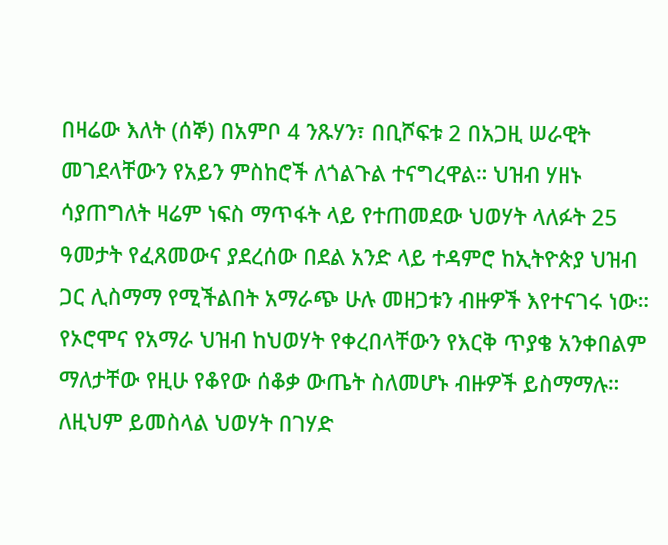በዛሬው እለት (ሰኞ) በአምቦ 4 ንጹሃን፣ በቢሾፍቱ 2 በአጋዚ ሠራዊት መገደላቸውን የአይን ምስከሮች ለጎልጉል ተናግረዋል። ህዝብ ሃዘኑ ሳያጠግለት ዛሬም ነፍስ ማጥፋት ላይ የተጠመደው ህወሃት ላለፉት 25 ዓመታት የፈጸመውና ያደረሰው በደል አንድ ላይ ተዳምሮ ከኢትዮጵያ ህዝብ ጋር ሊስማማ የሚችልበት አማራጭ ሁሉ መዘጋቱን ብዙዎች እየተናገሩ ነው።
የኦሮሞና የአማራ ህዝብ ከህወሃት የቀረበላቸውን የእርቅ ጥያቄ አንቀበልም ማለታቸው የዚሁ የቆየው ሰቆቃ ውጤት ስለመሆኑ ብዙዎች ይስማማሉ። ለዚህም ይመስላል ህወሃት በገሃድ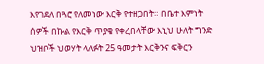እየገደለ በጓሮ የለመነው እርቅ የተዘጋበት። በቤተ እምነት ሰዎች በኩል የእርቅ ጥያቄ የቀረበላቸው እኒህ ሁለት ግንድ ህዝቦች ህወሃት ላለፉት 25 ዓመታት እርቅንና ፍቅርን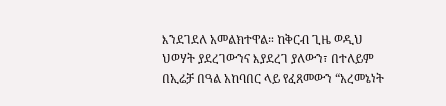እንደገደለ አመልክተዋል። ከቅርብ ጊዜ ወዲህ ህወሃት ያደረገውንና እያደረገ ያለውን፣ በተለይም በኢሬቻ በዓል አከባበር ላይ የፈጸመውን “አረመኔነት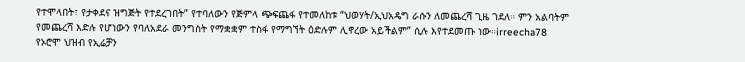የተሞላበት፣ የታቀደና ዝግጅት የተደረገበት” የተባለውን የጅምላ ጭፍጨፋ የተመለከቱ “ህወሃት/ኢህአዴግ ራሱን ለመጨረሻ ጊዜ ገደለ። ምን አልባትም የመጨረሻ እድሉ የሆነውን የባለአደራ መንግስት የማቋቋም ተስፋ የማግኘት ዕድሉም ሊኖረው አይችልም” ሲሉ እየተደመጡ ነው።irreecha78
የኦሮሞ ህዝብ የኢሬቻን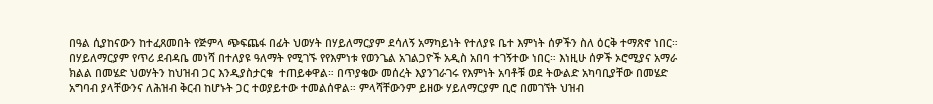በዓል ሲያከናውን ከተፈጸመበት የጅምላ ጭፍጨፋ በፊት ህወሃት በሃይለማርያም ደሳለኝ አማካይነት የተለያዩ ቤተ እምነት ሰዎችን ስለ ዕርቅ ተማጽኖ ነበር። በሃይለማርያም የጥሪ ደብዳቤ መነሻ በተለያዩ ዓለማት የሚገኙ የየእምነቱ የወንጌል አገልጋዮች አዲስ አበባ ተገኝተው ነበር። እነዚሁ ሰዎች ኦሮሚያና አማራ ክልል በመሄድ ህወሃትን ከህዝብ ጋር እንዲያስታርቁ  ተጠይቀዋል። በጥያቄው መሰረት እያንገራገሩ የእምነት አባቶቹ ወደ ትውልድ አካባቢያቸው በመሄድ አግባብ ያላቸውንና ለሕዝብ ቅርብ ከሆኑት ጋር ተወያይተው ተመልሰዋል። ምላሻቸውንም ይዘው ሃይለማርያም ቢሮ በመገኘት ህዝብ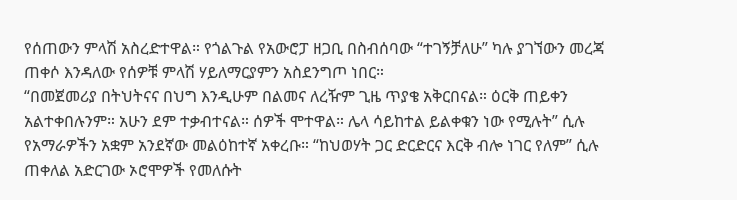የሰጠውን ምላሽ አስረድተዋል። የጎልጉል የአውሮፓ ዘጋቢ በስብሰባው “ተገኝቻለሁ” ካሉ ያገኘውን መረጃ ጠቀሶ እንዳለው የሰዎቹ ምላሽ ሃይለማርያምን አስደንግጦ ነበር።
“በመጀመሪያ በትህትናና በህግ እንዲሁም በልመና ለረዥም ጊዜ ጥያቄ አቅርበናል። ዕርቅ ጠይቀን አልተቀበሉንም። አሁን ደም ተቃብተናል። ሰዎች ሞተዋል። ሌላ ሳይከተል ይልቀቁን ነው የሚሉት” ሲሉ የአማራዎችን አቋም አንደኛው መልዕከተኛ አቀረቡ። “ከህወሃት ጋር ድርድርና እርቅ ብሎ ነገር የለም” ሲሉ ጠቀለል አድርገው ኦሮሞዎች የመለሱት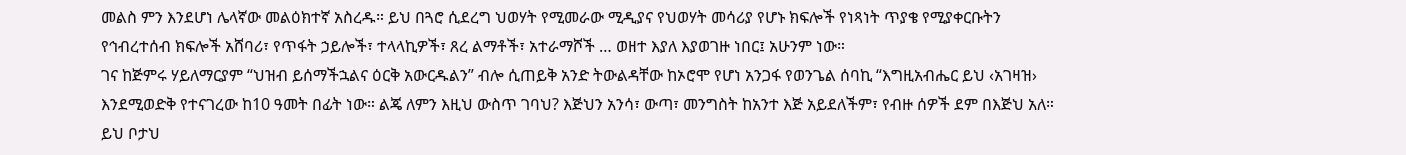መልስ ምን እንደሆነ ሌላኛው መልዕክተኛ አስረዱ። ይህ በጓሮ ሲደረግ ህወሃት የሚመራው ሚዲያና የህወሃት መሳሪያ የሆኑ ክፍሎች የነጻነት ጥያቄ የሚያቀርቡትን የኅብረተሰብ ክፍሎች አሸባሪ፣ የጥፋት ኃይሎች፣ ተላላኪዎች፣ ጸረ ልማቶች፣ አተራማሾች … ወዘተ እያለ እያወገዙ ነበር፤ አሁንም ነው።
ገና ከጅምሩ ሃይለማርያም “ህዝብ ይሰማችኋልና ዕርቅ አውርዱልን” ብሎ ሲጠይቅ አንድ ትውልዳቸው ከኦሮሞ የሆነ አንጋፋ የወንጌል ሰባኪ “እግዚአብሔር ይህ ‹አገዛዝ› እንደሚወድቅ የተናገረው ከ10 ዓመት በፊት ነው። ልጄ ለምን እዚህ ውስጥ ገባህ? እጅህን አንሳ፣ ውጣ፣ መንግስት ከአንተ እጅ አይደለችም፣ የብዙ ሰዎች ደም በእጅህ አለ። ይህ ቦታህ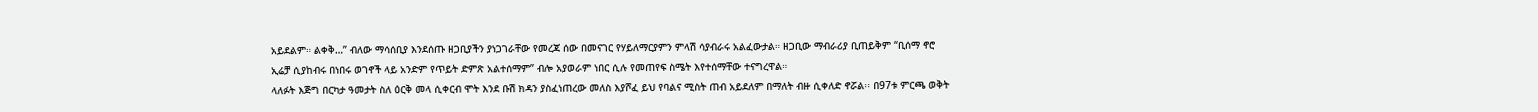አይደልም። ልቀቅ…” ብለው ማሳሰቢያ እንደሰጡ ዘጋቢያችን ያነጋገራቸው የመረጃ ሰው በመናገር የሃይለማርያምን ምላሽ ሳያብራሩ አልፈውታል። ዘጋቢው ማብራሪያ ቢጠይቅም “ቢሰማ ኖሮ ኢሬቻ ሲያከብሩ በነበሩ ወገኖች ላይ አንድም የጥይት ድምጽ አልተሰማም” ብሎ አያወራም ነበር ሲሉ የመጠየፍ ስሜት እየተሰማቸው ተናግረዋል።
ላለፉት እጅግ በርካታ ዓመታት ስለ ዕርቅ መላ ሲቀርብ ሞት እንደ ቡሽ ክዳን ያስፈነጠረው መለስ እያሾፈ ይህ የባልና ሚስት ጠብ አይደለም በማለት ብዙ ሲቀለድ ኖሯል፡፡ በ97ቱ ምርጫ ወቅት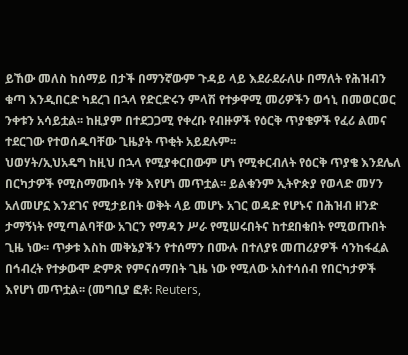ይኸው መለስ ከሰማይ በታች በማንኛውም ጉዳይ ላይ እደራደራለሁ በማለት የሕዝብን ቁጣ እንዲበርድ ካደረገ በኋላ የድርድሩን ምላሽ የተቃዋሚ መሪዎችን ወኅኒ በመወርወር ንቀቱን አሳይቷል፡፡ ከዚያም በተደጋጋሚ የቀረቡ የብዙዎች የዕርቅ ጥያቄዎች የፈሪ ልመና ተደርገው የተወሰዱባቸው ጊዜያት ጥቂት አይደሉም፡፡
ህወሃት/ኢህአዴግ ከዚህ በኋላ የሚያቀርበውም ሆነ የሚቀርብለት የዕርቅ ጥያቄ እንደሌለ በርካታዎች የሚስማሙበት ሃቅ እየሆነ መጥቷል፡፡ ይልቁንም ኢትዮጵያ የወላድ መሃን አለመሆኗ እንደገና የሚታይበት ወቅት ላይ መሆኑ አገር ወዳድ የሆኑና በሕዝብ ዘንድ ታማኝነት የሚጣልባቸው አገርን የማዳን ሥራ የሚሠሩበትና ከተደበቁበት የሚወጡበት ጊዜ ነው፡፡ ጥቃቱ እስከ መቅኔያችን የተሰማን በሙሉ በተለያዩ መጠሪያዎች ሳንከፋፈል በኅብረት የተቃውሞ ድምጽ የምናሰማበት ጊዜ ነው የሚለው አስተሳሰብ የበርካታዎች እየሆነ መጥቷል፡፡ (መግቢያ ፎቶ: Reuters,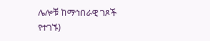ሌሎቹ ከማኅበራዊ ገጾች የተገኙ)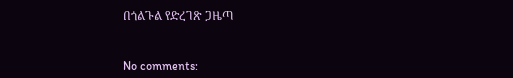በጎልጉል የድረገጽ ጋዜጣ


No comments: